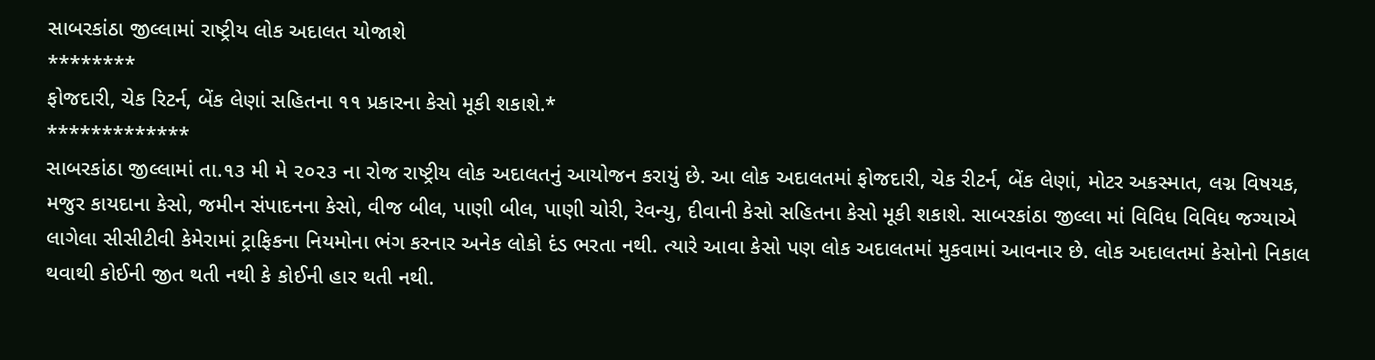સાબરકાંઠા જીલ્લામાં રાષ્ટ્રીય લોક અદાલત યોજાશે
********
ફોજદારી, ચેક રિટર્ન, બેંક લેણાં સહિતના ૧૧ પ્રકારના કેસો મૂકી શકાશે.*
*************
સાબરકાંઠા જીલ્લામાં તા.૧૩ મી મે ૨૦૨૩ ના રોજ રાષ્ટ્રીય લોક અદાલતનું આયોજન કરાયું છે. આ લોક અદાલતમાં ફોજદારી, ચેક રીટર્ન, બેંક લેણાં, મોટર અકસ્માત, લગ્ન વિષયક, મજુર કાયદાના કેસો, જમીન સંપાદનના કેસો, વીજ બીલ, પાણી બીલ, પાણી ચોરી, રેવન્યુ, દીવાની કેસો સહિતના કેસો મૂકી શકાશે. સાબરકાંઠા જીલ્લા માં વિવિધ વિવિધ જગ્યાએ લાગેલા સીસીટીવી કેમેરામાં ટ્રાફિકના નિયમોના ભંગ કરનાર અનેક લોકો દંડ ભરતા નથી. ત્યારે આવા કેસો પણ લોક અદાલતમાં મુકવામાં આવનાર છે. લોક અદાલતમાં કેસોનો નિકાલ થવાથી કોઈની જીત થતી નથી કે કોઈની હાર થતી નથી.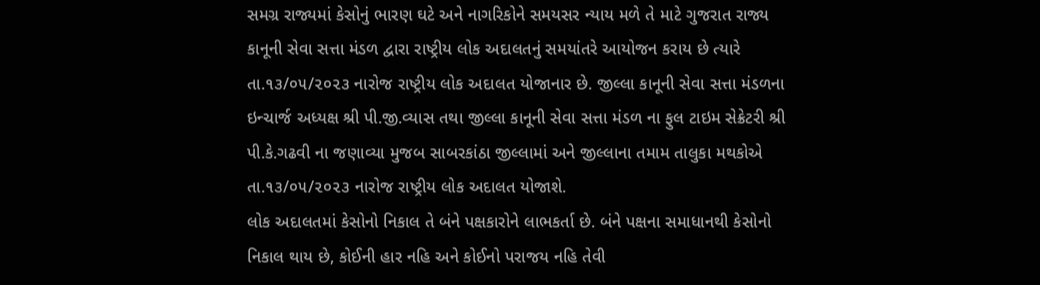સમગ્ર રાજ્યમાં કેસોનું ભારણ ઘટે અને નાગરિકોને સમયસર ન્યાય મળે તે માટે ગુજરાત રાજ્ય કાનૂની સેવા સત્તા મંડળ દ્વારા રાષ્ટ્રીય લોક અદાલતનું સમયાંતરે આયોજન કરાય છે ત્યારે તા.૧૩/૦૫/૨૦૨૩ નારોજ રાષ્ટ્રીય લોક અદાલત યોજાનાર છે. જીલ્લા કાનૂની સેવા સત્તા મંડળના ઇન્ચાર્જ અધ્યક્ષ શ્રી પી.જી.વ્યાસ તથા જીલ્લા કાનૂની સેવા સત્તા મંડળ ના ફુલ ટાઇમ સેક્રેટરી શ્રી પી.કે.ગઢવી ના જણાવ્યા મુજબ સાબરકાંઠા જીલ્લામાં અને જીલ્લાના તમામ તાલુકા મથકોએ તા.૧૩/૦૫/૨૦૨૩ નારોજ રાષ્ટ્રીય લોક અદાલત યોજાશે.
લોક અદાલતમાં કેસોનો નિકાલ તે બંને પક્ષકારોને લાભકર્તા છે. બંને પક્ષના સમાધાનથી કેસોનો નિકાલ થાય છે, કોઈની હાર નહિ અને કોઈનો પરાજય નહિ તેવી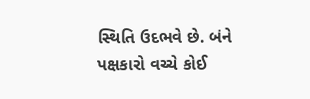સ્થિતિ ઉદભવે છે. બંને પક્ષકારો વચ્ચે કોઈ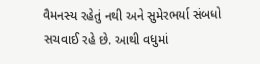વૈમનસ્ય રહેતું નથી અને સુમેરભર્યા સંબધો સચવાઈ રહે છે. આથી વધુમાં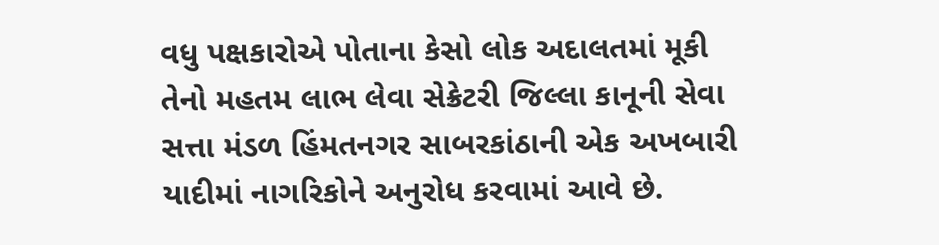વધુ પક્ષકારોએ પોતાના કેસો લોક અદાલતમાં મૂકી તેનો મહતમ લાભ લેવા સેક્રેટરી જિલ્લા કાનૂની સેવા સત્તા મંડળ હિંમતનગર સાબરકાંઠાની એક અખબારી યાદીમાં નાગરિકોને અનુરોધ કરવામાં આવે છે.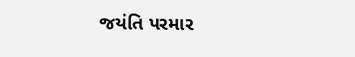જયંતિ પરમાર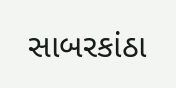સાબરકાંઠા